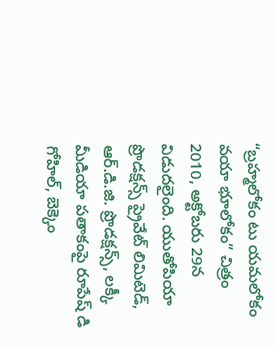“బ్రహ్మలోకం టు యమలోకం వయా భూలోకం” చిత్రం 2010, అక్టోబరు 29న విడుదలైంది. యుతోపియా ప్రొడక్షన్స్ ప్రైవేట్ లిమిటెడ్, ఆర్.డి.జి. ప్రొడక్షన్స్, లక్కీ మీడియా పతాకంపై రూపేష్ డి గోహిల్, బెక్కెం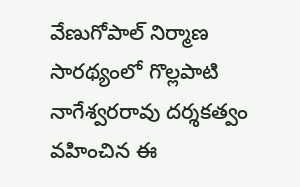వేణుగోపాల్ నిర్మాణ సారథ్యంలో గొల్లపాటి నాగేశ్వరరావు దర్శకత్వం వహించిన ఈ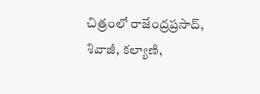చిత్రంలో రాజేంద్రప్రసాద్, శివాజీ, కల్యాణి,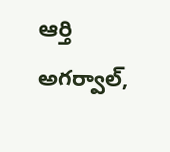ఆర్తి అగర్వాల్,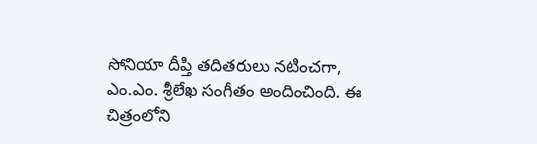సోనియా దీప్తి తదితరులు నటించగా, ఎం.ఎం. శ్రీలేఖ సంగీతం అందించింది. ఈ చిత్రంలోని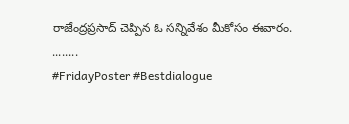రాజేంద్రప్రసాద్ చెప్పిన ఓ సన్నివేశం మీకోసం ఈవారం.
........
#FridayPoster #Bestdialogue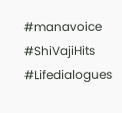#manavoice #ShiVajiHits #Lifedialogues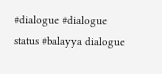#dialogue #dialogue status #balayya dialogue